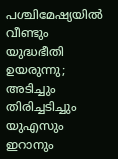പശ്ചിമേഷ്യയിൽ വീണ്ടും യുദ്ധഭീതി ഉയരുന്നു; അടിച്ചും തിരിച്ചടിച്ചും യുഎസും ഇറാനും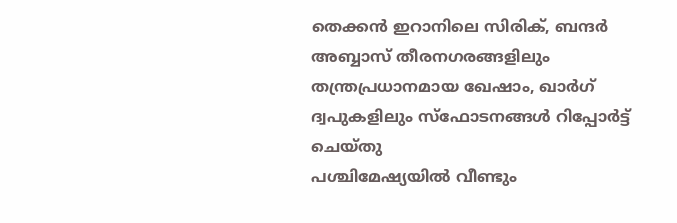തെക്കൻ ഇറാനിലെ സിരിക്, ബന്ദർ അബ്ബാസ് തീരനഗരങ്ങളിലും തന്ത്രപ്രധാനമായ ഖേഷാം, ഖാർഗ് ദ്വപുകളിലും സ്ഫോടനങ്ങൾ റിപ്പോർട്ട് ചെയ്തു
പശ്ചിമേഷ്യയിൽ വീണ്ടും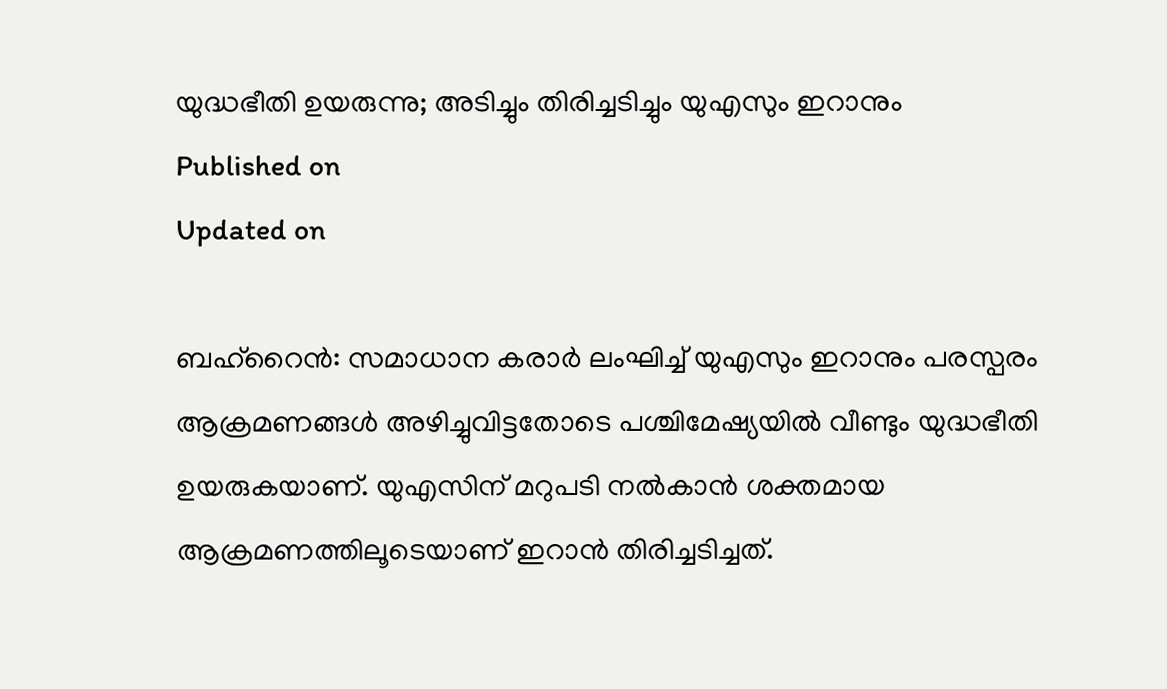യുദ്ധഭീതി ഉയരുന്നു; അടിച്ചും തിരിച്ചടിച്ചും യുഎസും ഇറാനും
Published on
Updated on

ബഹ്റൈൻ: സമാധാന കരാർ ലംഘിച്ച് യുഎസും ഇറാനും പരസ്പരം ആക്രമണങ്ങൾ അഴിച്ചുവിട്ടതോടെ പശ്ചിമേഷ്യയിൽ വീണ്ടും യുദ്ധഭീതി ഉയരുകയാണ്. യുഎസിന് മറുപടി നൽകാൻ ശക്തമായ ആക്രമണത്തിലൂടെയാണ് ഇറാൻ തിരിച്ചടിച്ചത്.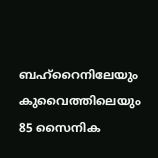ബഹ്റൈനിലേയും കുവൈത്തിലെയും 85 സൈനിക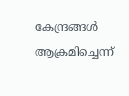കേന്ദ്രങ്ങൾ ആക്രമിച്ചെന്ന്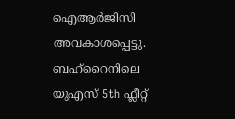ഐആർജിസി അവകാശപ്പെട്ടു. ബഹ്റൈനിലെ യുഎസ് 5th ഫ്ലീറ്റ്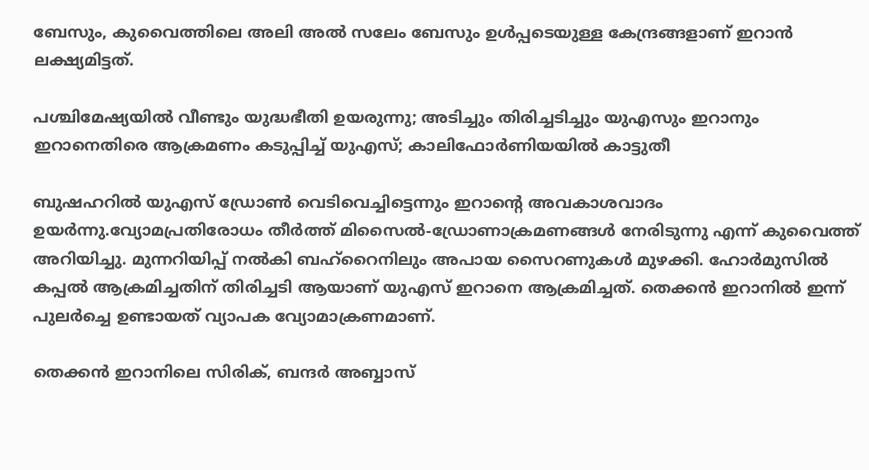ബേസും, കുവൈത്തിലെ അലി അൽ സലേം ബേസും ഉൾപ്പടെയുള്ള കേന്ദ്രങ്ങളാണ് ഇറാൻ ലക്ഷ്യമിട്ടത്.

പശ്ചിമേഷ്യയിൽ വീണ്ടും യുദ്ധഭീതി ഉയരുന്നു; അടിച്ചും തിരിച്ചടിച്ചും യുഎസും ഇറാനും
ഇറാനെതിരെ ആക്രമണം കടുപ്പിച്ച് യുഎസ്; കാലിഫോര്‍ണിയയില്‍ കാട്ടുതീ

ബുഷഹറിൽ യുഎസ് ഡ്രോൺ വെടിവെച്ചിട്ടെന്നും ഇറാന്റെ അവകാശവാദം ഉയർന്നു.വ്യോമപ്രതിരോധം തീർത്ത് മിസൈൽ-ഡ്രോണാക്രമണങ്ങൾ നേരിടുന്നു എന്ന് കുവൈത്ത് അറിയിച്ചു. മുന്നറിയിപ്പ് നൽകി ബഹ്റൈനിലും അപായ സൈറണുകൾ മുഴക്കി. ഹോർമുസിൽ കപ്പൽ ആക്രമിച്ചതിന് തിരിച്ചടി ആയാണ് യുഎസ് ഇറാനെ ആക്രമിച്ചത്. തെക്കൻ ഇറാനിൽ ഇന്ന് പുലർച്ചെ ഉണ്ടായത് വ്യാപക വ്യോമാക്രണമാണ്.

തെക്കൻ ഇറാനിലെ സിരിക്, ബന്ദർ അബ്ബാസ്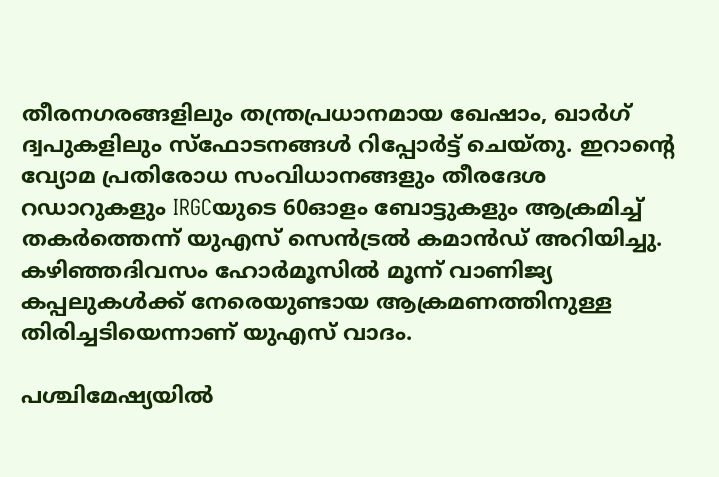തീരനഗരങ്ങളിലും തന്ത്രപ്രധാനമായ ഖേഷാം, ഖാർഗ് ദ്വപുകളിലും സ്ഫോടനങ്ങൾ റിപ്പോർട്ട് ചെയ്തു. ഇറാൻ്റെ വ്യോമ പ്രതിരോധ സംവിധാനങ്ങളും തീരദേശ റഡാറുകളും IRGCയുടെ 60ഓളം ബോട്ടുകളും ആക്രമിച്ച് തകർത്തെന്ന് യുഎസ് സെൻട്രൽ കമാൻഡ് അറിയിച്ചു. കഴിഞ്ഞദിവസം ഹോർമൂസിൽ മൂന്ന് വാണിജ്യ കപ്പലുകൾക്ക് നേരെയുണ്ടായ ആക്രമണത്തിനുള്ള തിരിച്ചടിയെന്നാണ് യുഎസ് വാദം.

പശ്ചിമേഷ്യയിൽ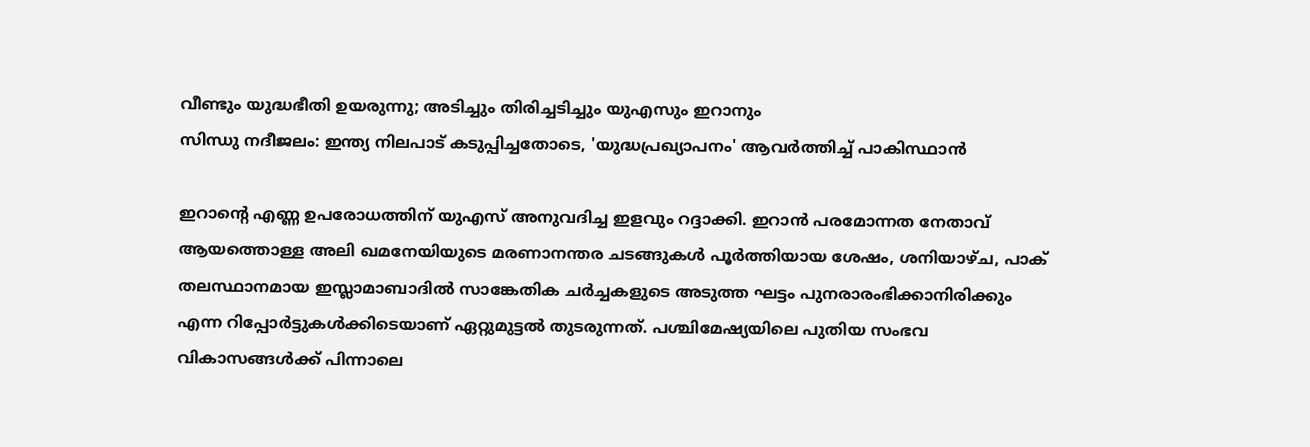വീണ്ടും യുദ്ധഭീതി ഉയരുന്നു; അടിച്ചും തിരിച്ചടിച്ചും യുഎസും ഇറാനും
സിന്ധു നദീജലം: ഇന്ത്യ നിലപാട് കടുപ്പിച്ചതോടെ, 'യുദ്ധപ്രഖ്യാപനം' ആവര്‍ത്തിച്ച് പാകിസ്ഥാന്‍

ഇറാൻ്റെ എണ്ണ ഉപരോധത്തിന് യുഎസ് അനുവദിച്ച ഇളവും റദ്ദാക്കി. ഇറാൻ പരമോന്നത നേതാവ് ആയത്തൊള്ള അലി ഖമനേയിയുടെ മരണാനന്തര ചടങ്ങുകൾ പൂർത്തിയായ ശേഷം, ശനിയാഴ്ച, പാക് തലസ്ഥാനമായ ഇസ്ലാമാബാദിൽ സാങ്കേതിക ചർച്ചകളുടെ അടുത്ത ഘട്ടം പുനരാരംഭിക്കാനിരിക്കും എന്ന റിപ്പോർട്ടുകൾക്കിടെയാണ് ഏറ്റുമുട്ടൽ തുടരുന്നത്. പശ്ചിമേഷ്യയിലെ പുതിയ സംഭവ വികാസങ്ങൾക്ക് പിന്നാലെ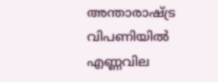അന്താരാഷ്ട്ര വിപണിയിൽ എണ്ണവില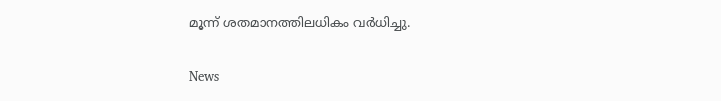മൂന്ന് ശതമാനത്തിലധികം വർധിച്ചു.

News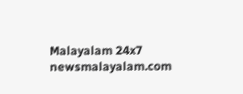Malayalam 24x7
newsmalayalam.com